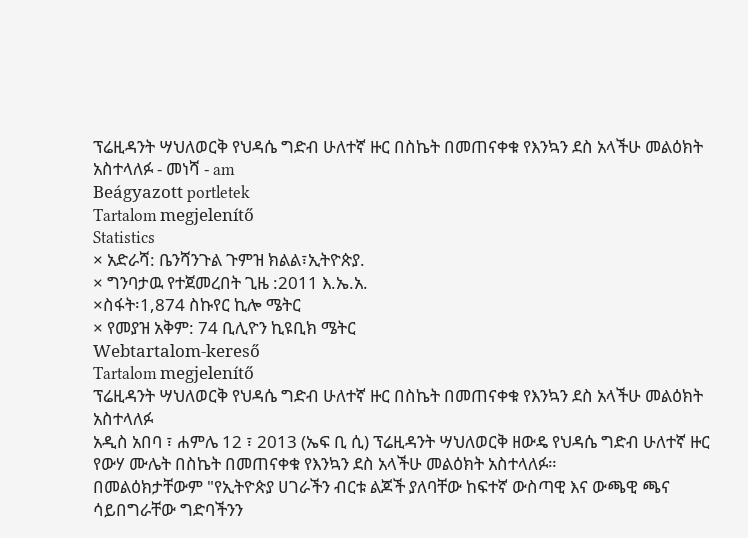ፕሬዚዳንት ሣህለወርቅ የህዳሴ ግድብ ሁለተኛ ዙር በስኬት በመጠናቀቁ የእንኳን ደስ አላችሁ መልዕክት አስተላለፉ - መነሻ - am
Beágyazott portletek
Tartalom megjelenítő
Statistics
× አድራሻ: ቤንሻንጉል ጉምዝ ክልል፣ኢትዮጵያ.
× ግንባታዉ የተጀመረበት ጊዜ :2011 እ.ኤ.አ.
×ስፋት፡1,874 ስኩየር ኪሎ ሜትር
× የመያዝ አቅም: 74 ቢሊዮን ኪዩቢክ ሜትር
Webtartalom-kereső
Tartalom megjelenítő
ፕሬዚዳንት ሣህለወርቅ የህዳሴ ግድብ ሁለተኛ ዙር በስኬት በመጠናቀቁ የእንኳን ደስ አላችሁ መልዕክት አስተላለፉ
አዲስ አበባ ፣ ሐምሌ 12 ፣ 2013 (ኤፍ ቢ ሲ) ፕሬዚዳንት ሣህለወርቅ ዘውዴ የህዳሴ ግድብ ሁለተኛ ዙር የውሃ ሙሌት በስኬት በመጠናቀቁ የእንኳን ደስ አላችሁ መልዕክት አስተላለፉ።
በመልዕክታቸውም "የኢትዮጵያ ሀገራችን ብርቱ ልጆች ያለባቸው ከፍተኛ ውስጣዊ እና ውጫዊ ጫና ሳይበግራቸው ግድባችንን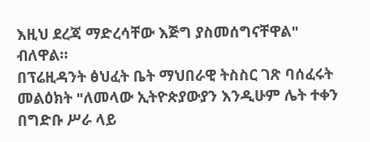እዚህ ደረጃ ማድረሳቸው እጅግ ያስመሰግናቸዋል" ብለዋል።
በፕሬዚዳንት ፅህፈት ቤት ማህበራዊ ትስስር ገጽ ባሰፈሩት መልዕክት "ለመላው ኢትዮጵያውያን እንዲሁም ሌት ተቀን በግድቡ ሥራ ላይ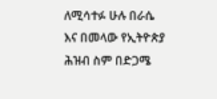ለሚሳተፉ ሁሉ በራሴ እና በመላው የኢትዮጵያ ሕዝብ ስም በድጋሜ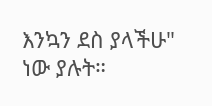እንኳን ደስ ያላችሁ" ነው ያሉት።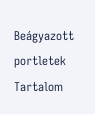Beágyazott portletek
Tartalom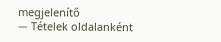megjelenítő
— Tételek oldalanként